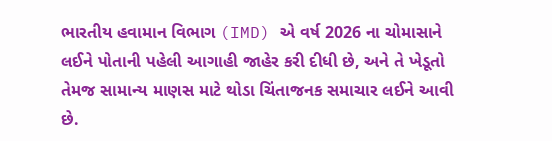ભારતીય હવામાન વિભાગ (IMD) એ વર્ષ 2026 ના ચોમાસાને લઈને પોતાની પહેલી આગાહી જાહેર કરી દીધી છે, અને તે ખેડૂતો તેમજ સામાન્ય માણસ માટે થોડા ચિંતાજનક સમાચાર લઈને આવી છે.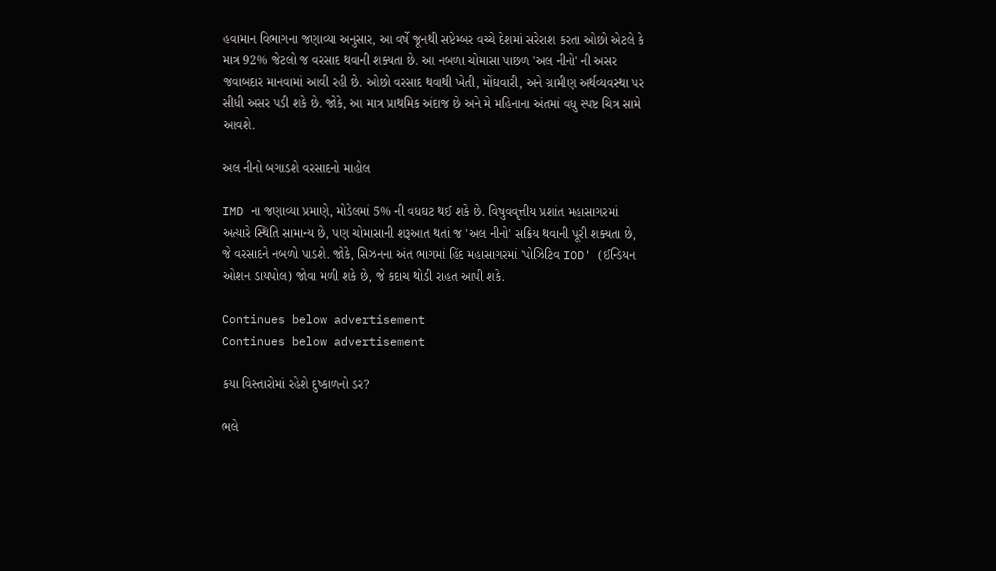હવામાન વિભાગના જણાવ્યા અનુસાર, આ વર્ષે જૂનથી સપ્ટેમ્બર વચ્ચે દેશમાં સરેરાશ કરતા ઓછો એટલે કે માત્ર 92% જેટલો જ વરસાદ થવાની શક્યતા છે. આ નબળા ચોમાસા પાછળ 'અલ નીનો' ની અસર જવાબદાર માનવામાં આવી રહી છે. ઓછો વરસાદ થવાથી ખેતી, મોંઘવારી, અને ગ્રામીણ અર્થવ્યવસ્થા પર સીધી અસર પડી શકે છે. જોકે, આ માત્ર પ્રાથમિક અંદાજ છે અને મે મહિનાના અંતમાં વધુ સ્પષ્ટ ચિત્ર સામે આવશે.

અલ નીનો બગાડશે વરસાદનો માહોલ

IMD ના જણાવ્યા પ્રમાણે, મોડેલમાં 5% ની વધઘટ થઈ શકે છે. વિષુવવૃત્તીય પ્રશાંત મહાસાગરમાં અત્યારે સ્થિતિ સામાન્ય છે, પણ ચોમાસાની શરૂઆત થતાં જ 'અલ નીનો' સક્રિય થવાની પૂરી શક્યતા છે, જે વરસાદને નબળો પાડશે. જોકે, સિઝનના અંત ભાગમાં હિંદ મહાસાગરમાં 'પોઝિટિવ IOD' (ઈન્ડિયન ઓશન ડાયપોલ) જોવા મળી શકે છે, જે કદાચ થોડી રાહત આપી શકે.

Continues below advertisement
Continues below advertisement

કયા વિસ્તારોમાં રહેશે દુષ્કાળનો ડર?

ભલે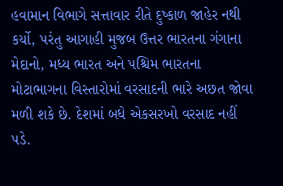હવામાન વિભાગે સત્તાવાર રીતે દુષ્કાળ જાહેર નથી કર્યો, પરંતુ આગાહી મુજબ ઉત્તર ભારતના ગંગાના મેદાનો, મધ્ય ભારત અને પશ્ચિમ ભારતના મોટાભાગના વિસ્તારોમાં વરસાદની ભારે અછત જોવા મળી શકે છે. દેશમાં બધે એકસરખો વરસાદ નહીં પડે.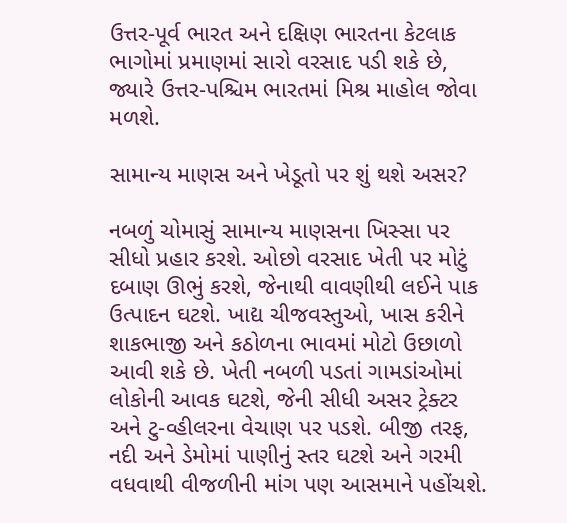ઉત્તર-પૂર્વ ભારત અને દક્ષિણ ભારતના કેટલાક ભાગોમાં પ્રમાણમાં સારો વરસાદ પડી શકે છે, જ્યારે ઉત્તર-પશ્ચિમ ભારતમાં મિશ્ર માહોલ જોવા મળશે.

સામાન્ય માણસ અને ખેડૂતો પર શું થશે અસર?

નબળું ચોમાસું સામાન્ય માણસના ખિસ્સા પર સીધો પ્રહાર કરશે. ઓછો વરસાદ ખેતી પર મોટું દબાણ ઊભું કરશે, જેનાથી વાવણીથી લઈને પાક ઉત્પાદન ઘટશે. ખાદ્ય ચીજવસ્તુઓ, ખાસ કરીને શાકભાજી અને કઠોળના ભાવમાં મોટો ઉછાળો આવી શકે છે. ખેતી નબળી પડતાં ગામડાંઓમાં લોકોની આવક ઘટશે, જેની સીધી અસર ટ્રેક્ટર અને ટુ-વ્હીલરના વેચાણ પર પડશે. બીજી તરફ, નદી અને ડેમોમાં પાણીનું સ્તર ઘટશે અને ગરમી વધવાથી વીજળીની માંગ પણ આસમાને પહોંચશે.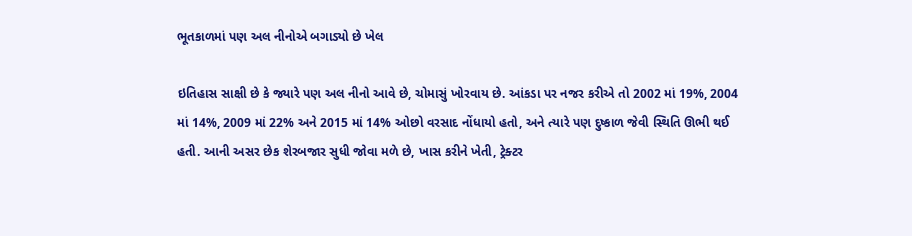ભૂતકાળમાં પણ અલ નીનોએ બગાડ્યો છે ખેલ

ઇતિહાસ સાક્ષી છે કે જ્યારે પણ અલ નીનો આવે છે, ચોમાસું ખોરવાય છે. આંકડા પર નજર કરીએ તો 2002 માં 19%, 2004 માં 14%, 2009 માં 22% અને 2015 માં 14% ઓછો વરસાદ નોંધાયો હતો, અને ત્યારે પણ દુષ્કાળ જેવી સ્થિતિ ઊભી થઈ હતી. આની અસર છેક શેરબજાર સુધી જોવા મળે છે, ખાસ કરીને ખેતી, ટ્રેક્ટર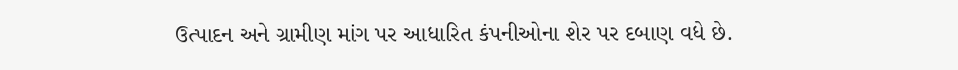ઉત્પાદન અને ગ્રામીણ માંગ પર આધારિત કંપનીઓના શેર પર દબાણ વધે છે.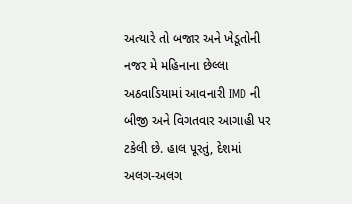અત્યારે તો બજાર અને ખેડૂતોની નજર મે મહિનાના છેલ્લા અઠવાડિયામાં આવનારી IMD ની બીજી અને વિગતવાર આગાહી પર ટકેલી છે. હાલ પૂરતું, દેશમાં અલગ-અલગ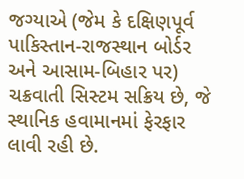જગ્યાએ (જેમ કે દક્ષિણપૂર્વ પાકિસ્તાન-રાજસ્થાન બોર્ડર અને આસામ-બિહાર પર) ચક્રવાતી સિસ્ટમ સક્રિય છે, જે સ્થાનિક હવામાનમાં ફેરફાર લાવી રહી છે.